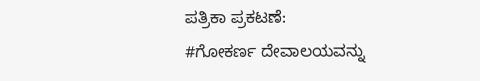ಪತ್ರಿಕಾ ಪ್ರಕಟಣೆ:
#ಗೋಕರ್ಣ ದೇವಾಲಯವನ್ನು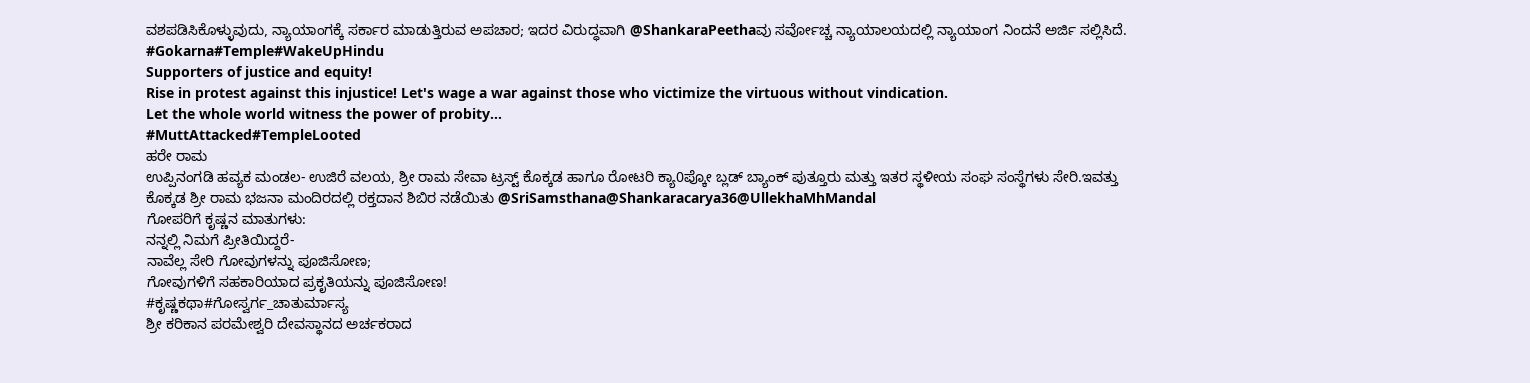ವಶಪಡಿಸಿಕೊಳ್ಳುವುದು, ನ್ಯಾಯಾಂಗಕ್ಕೆ ಸರ್ಕಾರ ಮಾಡುತ್ತಿರುವ ಅಪಚಾರ; ಇದರ ವಿರುದ್ಧವಾಗಿ @ShankaraPeethaವು ಸರ್ವೋಚ್ಚ ನ್ಯಾಯಾಲಯದಲ್ಲಿ ನ್ಯಾಯಾಂಗ ನಿಂದನೆ ಅರ್ಜಿ ಸಲ್ಲಿಸಿದೆ.
#Gokarna#Temple#WakeUpHindu
Supporters of justice and equity!
Rise in protest against this injustice! Let's wage a war against those who victimize the virtuous without vindication.
Let the whole world witness the power of probity...
#MuttAttacked#TempleLooted
ಹರೇ ರಾಮ
ಉಪ್ಪಿನಂಗಡಿ ಹವ್ಯಕ ಮಂಡಲ- ಉಜಿರೆ ವಲಯ, ಶ್ರೀ ರಾಮ ಸೇವಾ ಟ್ರಸ್ಟ್ ಕೊಕ್ಕಡ ಹಾಗೂ ರೋಟರಿ ಕ್ಯಾ0ಪ್ಕೋ ಬ್ಲಡ್ ಬ್ಯಾಂಕ್ ಪುತ್ತೂರು ಮತ್ತು ಇತರ ಸ್ಥಳೀಯ ಸಂಘ ಸಂಸ್ಥೆಗಳು ಸೇರಿ.ಇವತ್ತು ಕೊಕ್ಕಡ ಶ್ರೀ ರಾಮ ಭಜನಾ ಮಂದಿರದಲ್ಲಿ ರಕ್ತದಾನ ಶಿಬಿರ ನಡೆಯಿತು @SriSamsthana@Shankaracarya36@UllekhaMhMandal
ಗೋಪರಿಗೆ ಕೃಷ್ಣನ ಮಾತುಗಳು:
ನನ್ನಲ್ಲಿ ನಿಮಗೆ ಪ್ರೀತಿಯಿದ್ದರೆ-
ನಾವೆಲ್ಲ ಸೇರಿ ಗೋವುಗಳನ್ನು ಪೂಜಿಸೋಣ;
ಗೋವುಗಳಿಗೆ ಸಹಕಾರಿಯಾದ ಪ್ರಕೃತಿಯನ್ನು ಪೂಜಿಸೋಣ!
#ಕೃಷ್ಣಕಥಾ#ಗೋಸ್ವರ್ಗ_ಚಾತುರ್ಮಾಸ್ಯ
ಶ್ರೀ ಕರಿಕಾನ ಪರಮೇಶ್ವರಿ ದೇವಸ್ಥಾನದ ಅರ್ಚಕರಾದ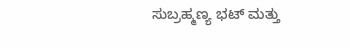ಸುಬ್ರಹ್ಮಣ್ಯ ಭಟ್ ಮತ್ತು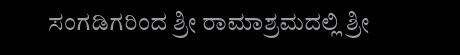ಸಂಗಡಿಗರಿಂದ ಶ್ರೀ ರಾಮಾಶ್ರಮದಲ್ಲಿ ಶ್ರೀ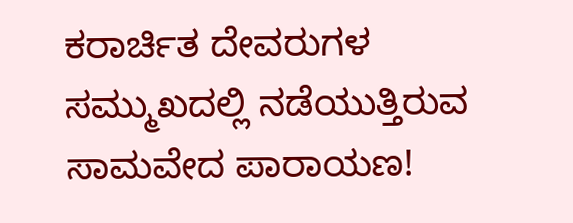ಕರಾರ್ಚಿತ ದೇವರುಗಳ ಸಮ್ಮುಖದಲ್ಲಿ ನಡೆಯುತ್ತಿರುವ ಸಾಮವೇದ ಪಾರಾಯಣ!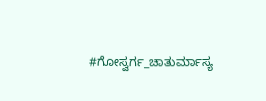#ಗೋಸ್ವರ್ಗ_ಚಾತುರ್ಮಾಸ್ಯ